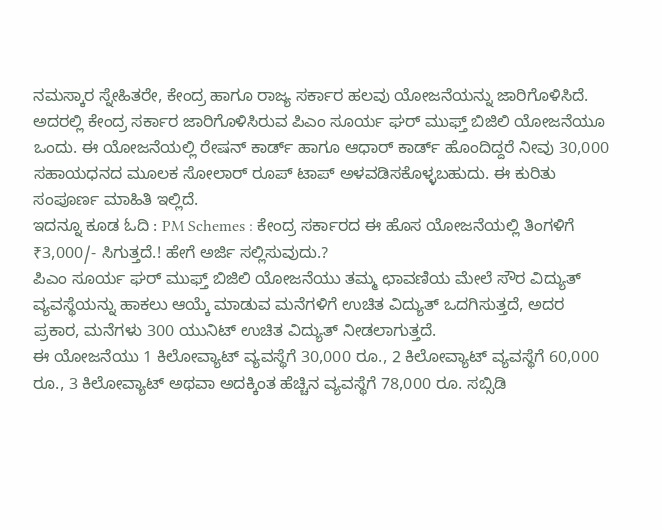ನಮಸ್ಕಾರ ಸ್ನೇಹಿತರೇ, ಕೇಂದ್ರ ಹಾಗೂ ರಾಜ್ಯ ಸರ್ಕಾರ ಹಲವು ಯೋಜನೆಯನ್ನು ಜಾರಿಗೊಳಿಸಿದೆ. ಅದರಲ್ಲಿ ಕೇಂದ್ರ ಸರ್ಕಾರ ಜಾರಿಗೊಳಿಸಿರುವ ಪಿಎಂ ಸೂರ್ಯ ಘರ್ ಮುಫ್ತ್ ಬಿಜಿಲಿ ಯೋಜನೆಯೂ ಒಂದು. ಈ ಯೋಜನೆಯಲ್ಲಿ ರೇಷನ್ ಕಾರ್ಡ್ ಹಾಗೂ ಆಧಾರ್ ಕಾರ್ಡ್ ಹೊಂದಿದ್ದರೆ ನೀವು 30,000 ಸಹಾಯಧನದ ಮೂಲಕ ಸೋಲಾರ್ ರೂಪ್ ಟಾಪ್ ಅಳವಡಿಸಕೊಳ್ಳಬಹುದು. ಈ ಕುರಿತು ಸಂಪೂರ್ಣ ಮಾಹಿತಿ ಇಲ್ಲಿದೆ.
ಇದನ್ನೂ ಕೂಡ ಓದಿ : PM Schemes : ಕೇಂದ್ರ ಸರ್ಕಾರದ ಈ ಹೊಸ ಯೋಜನೆಯಲ್ಲಿ ತಿಂಗಳಿಗೆ ₹3,000/- ಸಿಗುತ್ತದೆ.! ಹೇಗೆ ಅರ್ಜಿ ಸಲ್ಲಿಸುವುದು.?
ಪಿಎಂ ಸೂರ್ಯ ಘರ್ ಮುಫ್ತ್ ಬಿಜಿಲಿ ಯೋಜನೆಯು ತಮ್ಮ ಛಾವಣಿಯ ಮೇಲೆ ಸೌರ ವಿದ್ಯುತ್ ವ್ಯವಸ್ಥೆಯನ್ನು ಹಾಕಲು ಆಯ್ಕೆ ಮಾಡುವ ಮನೆಗಳಿಗೆ ಉಚಿತ ವಿದ್ಯುತ್ ಒದಗಿಸುತ್ತದೆ, ಅದರ ಪ್ರಕಾರ, ಮನೆಗಳು 300 ಯುನಿಟ್ ಉಚಿತ ವಿದ್ಯುತ್ ನೀಡಲಾಗುತ್ತದೆ.
ಈ ಯೋಜನೆಯು 1 ಕಿಲೋವ್ಯಾಟ್ ವ್ಯವಸ್ಥೆಗೆ 30,000 ರೂ., 2 ಕಿಲೋವ್ಯಾಟ್ ವ್ಯವಸ್ಥೆಗೆ 60,000 ರೂ., 3 ಕಿಲೋವ್ಯಾಟ್ ಅಥವಾ ಅದಕ್ಕಿಂತ ಹೆಚ್ಚಿನ ವ್ಯವಸ್ಥೆಗೆ 78,000 ರೂ. ಸಬ್ಸಿಡಿ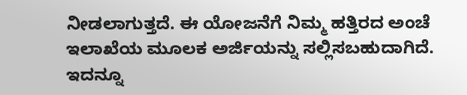ನೀಡಲಾಗುತ್ತದೆ. ಈ ಯೋಜನೆಗೆ ನಿಮ್ಮ ಹತ್ತಿರದ ಅಂಚೆ ಇಲಾಖೆಯ ಮೂಲಕ ಅರ್ಜಿಯನ್ನು ಸಲ್ಲಿಸಬಹುದಾಗಿದೆ.
ಇದನ್ನೂ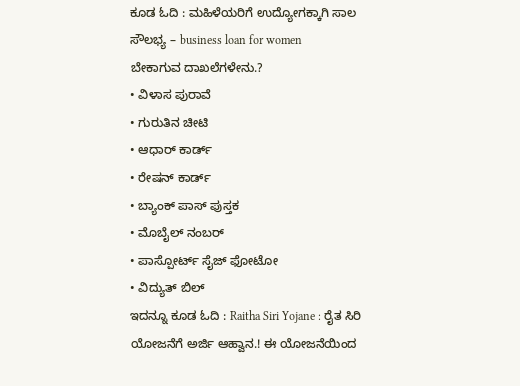ಕೂಡ ಓದಿ : ಮಹಿಳೆಯರಿಗೆ ಉದ್ಯೋಗಕ್ಕಾಗಿ ಸಾಲ ಸೌಲಭ್ಯ – business loan for women
ಬೇಕಾಗುವ ದಾಖಲೆಗಳೇನು.?
• ವಿಳಾಸ ಪುರಾವೆ
• ಗುರುತಿನ ಚೀಟಿ
• ಆಧಾರ್ ಕಾರ್ಡ್
• ರೇಷನ್ ಕಾರ್ಡ್
• ಬ್ಯಾಂಕ್ ಪಾಸ್ ಪುಸ್ತಕ
• ಮೊಬೈಲ್ ನಂಬರ್
• ಪಾಸ್ಪೋರ್ಟ್ ಸೈಜ್ ಫೋಟೋ
• ವಿದ್ಯುತ್ ಬಿಲ್
ಇದನ್ನೂ ಕೂಡ ಓದಿ : Raitha Siri Yojane : ರೈತ ಸಿರಿ ಯೋಜನೆಗೆ ಅರ್ಜಿ ಆಹ್ವಾನ.! ಈ ಯೋಜನೆಯಿಂದ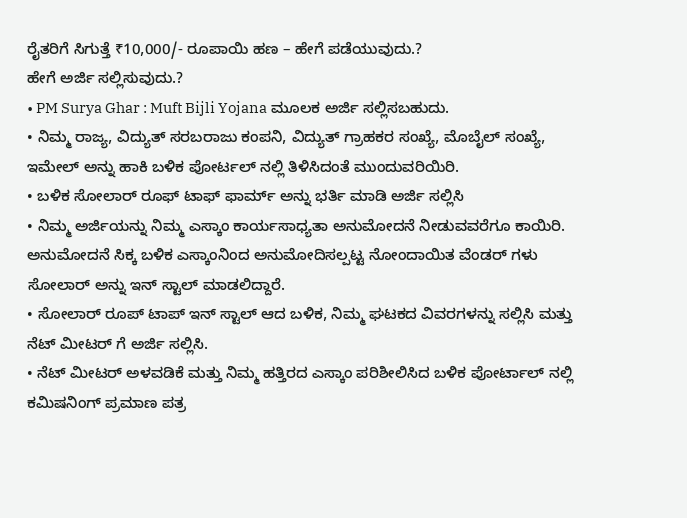ರೈತರಿಗೆ ಸಿಗುತ್ತೆ ₹10,000/- ರೂಪಾಯಿ ಹಣ – ಹೇಗೆ ಪಡೆಯುವುದು.?
ಹೇಗೆ ಅರ್ಜಿ ಸಲ್ಲಿಸುವುದು.?
• PM Surya Ghar : Muft Bijli Yojana ಮೂಲಕ ಅರ್ಜಿ ಸಲ್ಲಿಸಬಹುದು.
• ನಿಮ್ಮ ರಾಜ್ಯ, ವಿದ್ಯುತ್ ಸರಬರಾಜು ಕಂಪನಿ, ವಿದ್ಯುತ್ ಗ್ರಾಹಕರ ಸಂಖ್ಯೆ, ಮೊಬೈಲ್ ಸಂಖ್ಯೆ, ಇಮೇಲ್ ಅನ್ನು ಹಾಕಿ ಬಳಿಕ ಪೋರ್ಟಲ್ ನಲ್ಲಿ ತಿಳಿಸಿದಂತೆ ಮುಂದುವರಿಯಿರಿ.
• ಬಳಿಕ ಸೋಲಾರ್ ರೂಫ್ ಟಾಫ್ ಫಾರ್ಮ್ ಅನ್ನು ಭರ್ತಿ ಮಾಡಿ ಅರ್ಜಿ ಸಲ್ಲಿಸಿ
• ನಿಮ್ಮ ಅರ್ಜಿಯನ್ನು ನಿಮ್ಮ ಎಸ್ಕಾಂ ಕಾರ್ಯಸಾಧ್ಯತಾ ಅನುಮೋದನೆ ನೀಡುವವರೆಗೂ ಕಾಯಿರಿ. ಅನುಮೋದನೆ ಸಿಕ್ಕ ಬಳಿಕ ಎಸ್ಕಾಂನಿಂದ ಅನುಮೋದಿಸಲ್ಪಟ್ಟ ನೋಂದಾಯಿತ ವೆಂಡರ್ ಗಳು ಸೋಲಾರ್ ಅನ್ನು ಇನ್ ಸ್ಟಾಲ್ ಮಾಡಲಿದ್ದಾರೆ.
• ಸೋಲಾರ್ ರೂಪ್ ಟಾಪ್ ಇನ್ ಸ್ಟಾಲ್ ಆದ ಬಳಿಕ, ನಿಮ್ಮ ಘಟಕದ ವಿವರಗಳನ್ನು ಸಲ್ಲಿಸಿ ಮತ್ತು ನೆಟ್ ಮೀಟರ್ ಗೆ ಅರ್ಜಿ ಸಲ್ಲಿಸಿ.
• ನೆಟ್ ಮೀಟರ್ ಅಳವಡಿಕೆ ಮತ್ತು ನಿಮ್ಮ ಹತ್ತಿರದ ಎಸ್ಕಾಂ ಪರಿಶೀಲಿಸಿದ ಬಳಿಕ ಪೋರ್ಟಾಲ್ ನಲ್ಲಿ ಕಮಿಷನಿಂಗ್ ಪ್ರಮಾಣ ಪತ್ರ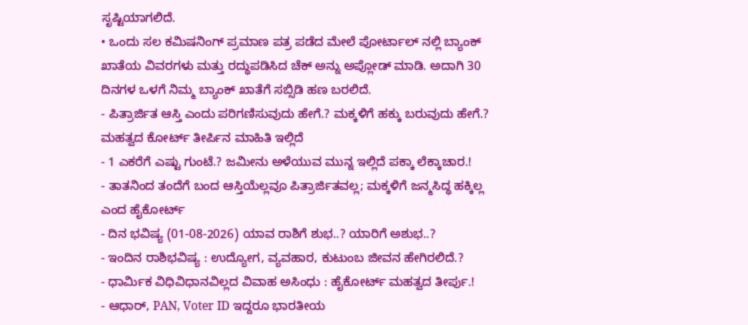ಸೃಷ್ಟಿಯಾಗಲಿದೆ.
• ಒಂದು ಸಲ ಕಮಿಷನಿಂಗ್ ಪ್ರಮಾಣ ಪತ್ರ ಪಡೆದ ಮೇಲೆ ಪೋರ್ಟಾಲ್ ನಲ್ಲಿ ಬ್ಯಾಂಕ್ ಖಾತೆಯ ವಿವರಗಳು ಮತ್ತು ರದ್ಧುಪಡಿಸಿದ ಚೆಕ್ ಅನ್ನು ಅಪ್ಲೋಡ್ ಮಾಡಿ. ಅದಾಗಿ 30 ದಿನಗಳ ಒಳಗೆ ನಿಮ್ಮ ಬ್ಯಾಂಕ್ ಖಾತೆಗೆ ಸಬ್ಸಿಡಿ ಹಣ ಬರಲಿದೆ.
- ಪಿತ್ರಾರ್ಜಿತ ಆಸ್ತಿ ಎಂದು ಪರಿಗಣಿಸುವುದು ಹೇಗೆ.? ಮಕ್ಕಳಿಗೆ ಹಕ್ಕು ಬರುವುದು ಹೇಗೆ.? ಮಹತ್ವದ ಕೋರ್ಟ್ ತೀರ್ಪಿನ ಮಾಹಿತಿ ಇಲ್ಲಿದೆ
- 1 ಎಕರೆಗೆ ಎಷ್ಟು ಗುಂಟೆ.? ಜಮೀನು ಅಳೆಯುವ ಮುನ್ನ ಇಲ್ಲಿದೆ ಪಕ್ಕಾ ಲೆಕ್ಕಾಚಾರ.!
- ತಾತನಿಂದ ತಂದೆಗೆ ಬಂದ ಆಸ್ತಿಯೆಲ್ಲವೂ ಪಿತ್ರಾರ್ಜಿತವಲ್ಲ; ಮಕ್ಕಳಿಗೆ ಜನ್ಮಸಿದ್ಧ ಹಕ್ಕಿಲ್ಲ ಎಂದ ಹೈಕೋರ್ಟ್
- ದಿನ ಭವಿಷ್ಯ (01-08-2026) ಯಾವ ರಾಶಿಗೆ ಶುಭ..? ಯಾರಿಗೆ ಅಶುಭ..?
- ಇಂದಿನ ರಾಶಿಭವಿಷ್ಯ : ಉದ್ಯೋಗ, ವ್ಯವಹಾರ, ಕುಟುಂಬ ಜೀವನ ಹೇಗಿರಲಿದೆ.?
- ಧಾರ್ಮಿಕ ವಿಧಿವಿಧಾನವಿಲ್ಲದ ವಿವಾಹ ಅಸಿಂಧು : ಹೈಕೋರ್ಟ್ ಮಹತ್ವದ ತೀರ್ಪು.!
- ಆಧಾರ್, PAN, Voter ID ಇದ್ದರೂ ಭಾರತೀಯ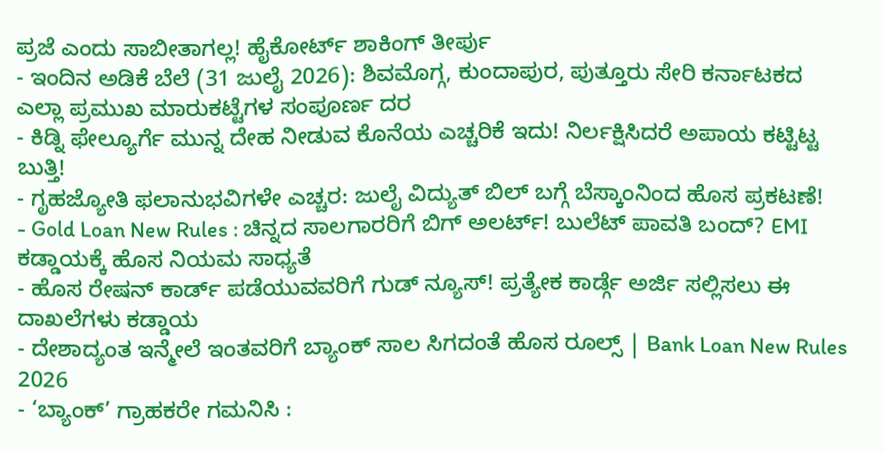ಪ್ರಜೆ ಎಂದು ಸಾಬೀತಾಗಲ್ಲ! ಹೈಕೋರ್ಟ್ ಶಾಕಿಂಗ್ ತೀರ್ಪು
- ಇಂದಿನ ಅಡಿಕೆ ಬೆಲೆ (31 ಜುಲೈ 2026): ಶಿವಮೊಗ್ಗ, ಕುಂದಾಪುರ, ಪುತ್ತೂರು ಸೇರಿ ಕರ್ನಾಟಕದ ಎಲ್ಲಾ ಪ್ರಮುಖ ಮಾರುಕಟ್ಟೆಗಳ ಸಂಪೂರ್ಣ ದರ
- ಕಿಡ್ನಿ ಫೇಲ್ಯೂರ್ಗೆ ಮುನ್ನ ದೇಹ ನೀಡುವ ಕೊನೆಯ ಎಚ್ಚರಿಕೆ ಇದು! ನಿರ್ಲಕ್ಷಿಸಿದರೆ ಅಪಾಯ ಕಟ್ಟಿಟ್ಟ ಬುತ್ತಿ!
- ಗೃಹಜ್ಯೋತಿ ಫಲಾನುಭವಿಗಳೇ ಎಚ್ಚರ: ಜುಲೈ ವಿದ್ಯುತ್ ಬಿಲ್ ಬಗ್ಗೆ ಬೆಸ್ಕಾಂನಿಂದ ಹೊಸ ಪ್ರಕಟಣೆ!
- Gold Loan New Rules : ಚಿನ್ನದ ಸಾಲಗಾರರಿಗೆ ಬಿಗ್ ಅಲರ್ಟ್! ಬುಲೆಟ್ ಪಾವತಿ ಬಂದ್? EMI ಕಡ್ಡಾಯಕ್ಕೆ ಹೊಸ ನಿಯಮ ಸಾಧ್ಯತೆ
- ಹೊಸ ರೇಷನ್ ಕಾರ್ಡ್ ಪಡೆಯುವವರಿಗೆ ಗುಡ್ ನ್ಯೂಸ್! ಪ್ರತ್ಯೇಕ ಕಾರ್ಡ್ಗೆ ಅರ್ಜಿ ಸಲ್ಲಿಸಲು ಈ ದಾಖಲೆಗಳು ಕಡ್ಡಾಯ
- ದೇಶಾದ್ಯಂತ ಇನ್ಮೇಲೆ ಇಂತವರಿಗೆ ಬ್ಯಾಂಕ್ ಸಾಲ ಸಿಗದಂತೆ ಹೊಸ ರೂಲ್ಸ್ | Bank Loan New Rules 2026
- ‘ಬ್ಯಾಂಕ್’ ಗ್ರಾಹಕರೇ ಗಮನಿಸಿ :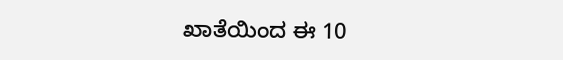ಖಾತೆಯಿಂದ ಈ 10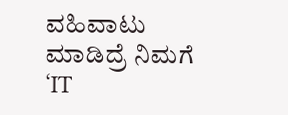ವಹಿವಾಟು ಮಾಡಿದ್ರೆ ನಿಮಗೆ ‘IT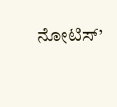ನೋಟಿಸ್’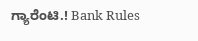ಗ್ಯಾರೆಂಟಿ.! Bank Rules